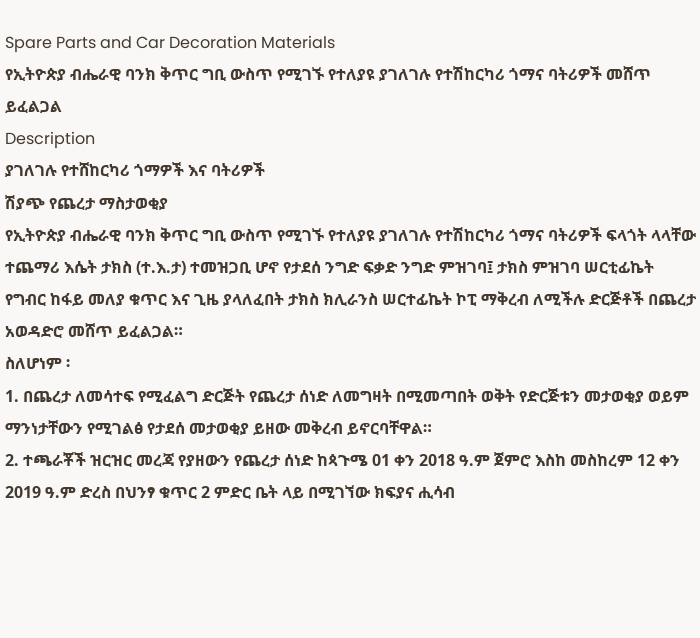Spare Parts and Car Decoration Materials
የኢትዮጵያ ብሔራዊ ባንክ ቅጥር ግቢ ውስጥ የሚገኙ የተለያዩ ያገለገሉ የተሽከርካሪ ጎማና ባትሪዎች መሸጥ ይፈልጋል
Description
ያገለገሉ የተሸከርካሪ ጎማዎች እና ባትሪዎች
ሽያጭ የጨረታ ማስታወቂያ
የኢትዮጵያ ብሔራዊ ባንክ ቅጥር ግቢ ውስጥ የሚገኙ የተለያዩ ያገለገሉ የተሽከርካሪ ጎማና ባትሪዎች ፍላጎት ላላቸው ተጨማሪ እሴት ታክስ (ተ.እ.ታ) ተመዝጋቢ ሆኖ የታደሰ ንግድ ፍቃድ ንግድ ምዝገባ፤ ታክስ ምዝገባ ሠርቲፊኬት የግብር ከፋይ መለያ ቁጥር እና ጊዜ ያላለፈበት ታክስ ክሊራንስ ሠርተፊኬት ኮፒ ማቅረብ ለሚችሉ ድርጅቶች በጨረታ አወዳድሮ መሸጥ ይፈልጋል።
ስለሆነም ፡
1. በጨረታ ለመሳተፍ የሚፈልግ ድርጅት የጨረታ ሰነድ ለመግዛት በሚመጣበት ወቅት የድርጅቱን መታወቂያ ወይም ማንነታቸውን የሚገልፅ የታደሰ መታወቂያ ይዘው መቅረብ ይኖርባቸዋል።
2. ተጫራቾች ዝርዝር መረጃ የያዘውን የጨረታ ሰነድ ከጳጉሜ 01 ቀን 2018 ዓ.ም ጀምሮ እስከ መስከረም 12 ቀን 2019 ዓ.ም ድረስ በህንፃ ቁጥር 2 ምድር ቤት ላይ በሚገኘው ክፍያና ሒሳብ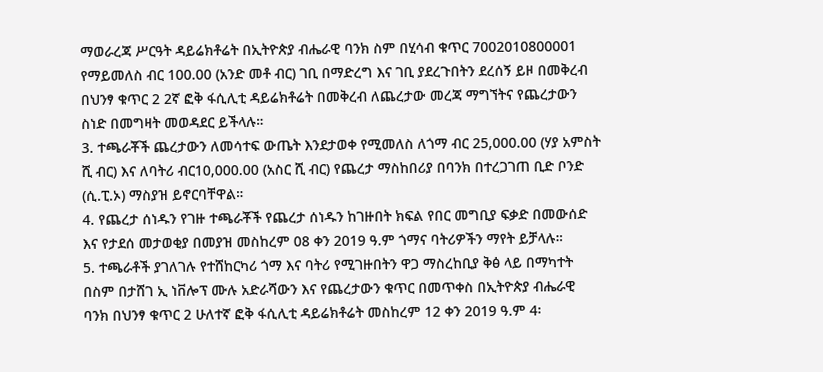ማወራረጃ ሥርዓት ዳይሬክቶሬት በኢትዮጵያ ብሔራዊ ባንክ ስም በሂሳብ ቁጥር 7002010800001 የማይመለስ ብር 100.00 (አንድ መቶ ብር) ገቢ በማድረግ እና ገቢ ያደረጉበትን ደረሰኝ ይዞ በመቅረብ በህንፃ ቁጥር 2 2ኛ ፎቅ ፋሲሊቲ ዳይሬክቶሬት በመቅረብ ለጨረታው መረጃ ማግኘትና የጨረታውን ስነድ በመግዛት መወዳደር ይችላሉ።
3. ተጫራቾች ጨረታውን ለመሳተፍ ውጤት እንደታወቀ የሚመለስ ለጎማ ብር 25,000.00 (ሃያ አምስት ሺ ብር) እና ለባትሪ ብር10,000.00 (አስር ሺ ብር) የጨረታ ማስከበሪያ በባንክ በተረጋገጠ ቢድ ቦንድ (ሲ.ፒ.ኦ) ማስያዝ ይኖርባቸዋል።
4. የጨረታ ሰነዱን የገዙ ተጫራቾች የጨረታ ሰነዱን ከገዙበት ክፍል የበር መግቢያ ፍቃድ በመውሰድ እና የታደሰ መታወቂያ በመያዝ መስከረም 08 ቀን 2019 ዓ.ም ጎማና ባትሪዎችን ማየት ይቻላሉ።
5. ተጫራቶች ያገለገሉ የተሸከርካሪ ጎማ እና ባትሪ የሚገዙበትን ዋጋ ማስረከቢያ ቅፅ ላይ በማካተት በስም በታሸገ ኢ ነቨሎፕ ሙሉ አድራሻውን እና የጨረታውን ቁጥር በመጥቀስ በኢትዮጵያ ብሔራዊ ባንክ በህንፃ ቁጥር 2 ሁለተኛ ፎቅ ፋሲሊቲ ዳይሬክቶሬት መስከረም 12 ቀን 2019 ዓ.ም 4፡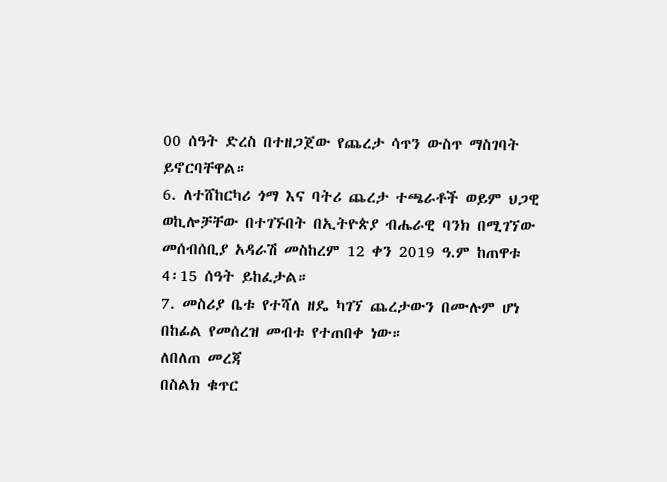00 ሰዓት ድረስ በተዘጋጀው የጨረታ ሳጥን ውስጥ ማስገባት ይኖርባቸዋል።
6. ለተሸከርካሪ ጎማ እና ባትሪ ጨረታ ተጫራቶች ወይም ህጋዊ ወኪሎቻቸው በተገኙበት በኢትዮጵያ ብሔራዊ ባንክ በሚገኘው መሰብሰቢያ አዳራሽ መስከረም 12 ቀን 2019 ዓ.ም ከጠዋቱ 4፡15 ሰዓት ይከፈታል።
7. መስሪያ ቤቱ የተሻለ ዘዴ ካገኘ ጨረታውን በሙሉም ሆነ በከፊል የመሰረዝ መብቱ የተጠበቀ ነው።
ለበለጠ መረጃ
በስልክ ቁጥር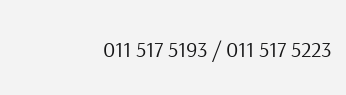011 517 5193 / 011 517 5223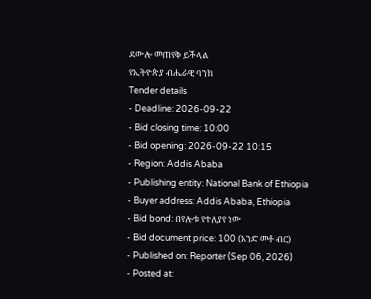ደውሎ መጠየቅ ይችላል
የኢትዮጵያ ብሔራዊ ባንክ
Tender details
- Deadline: 2026-09-22
- Bid closing time: 10:00
- Bid opening: 2026-09-22 10:15
- Region: Addis Ababa
- Publishing entity: National Bank of Ethiopia
- Buyer address: Addis Ababa, Ethiopia
- Bid bond: በየሎቱ የተለያየ ነው
- Bid document price: 100 (አንድ መቶ ብር)
- Published on: Reporter (Sep 06, 2026)
- Posted at: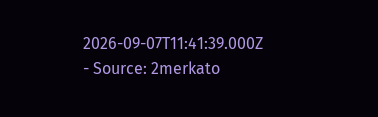2026-09-07T11:41:39.000Z
- Source: 2merkato